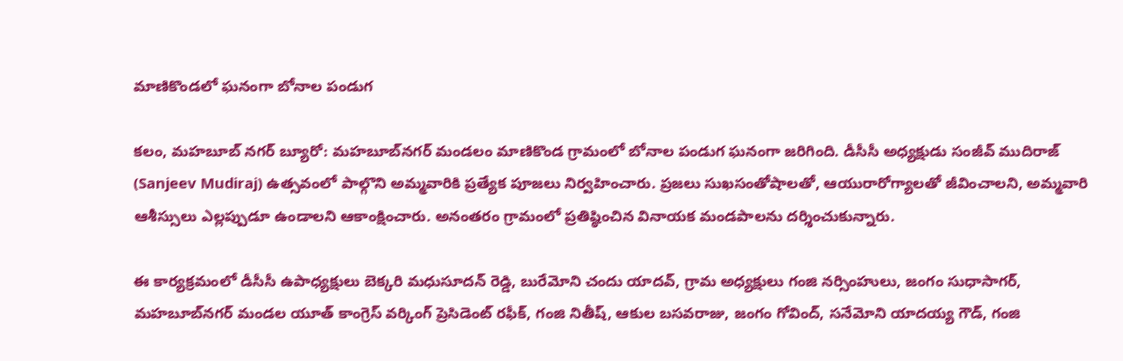మాణికొండలో ఘనంగా బోనాల పండుగ

కలం, మహబూబ్ నగర్ బ్యూరో: మహబూబ్‌నగర్ మండలం మాణికొండ గ్రామంలో బోనాల పండుగ ఘనంగా జరిగింది. డీసీసీ అధ్యక్షుడు సంజీవ్ ముదిరాజ్ (Sanjeev Mudiraj) ఉత్సవంలో పాల్గొని అమ్మవారికి ప్రత్యేక పూజలు నిర్వహించారు. ప్రజలు సుఖసంతోషాలతో, ఆయురారోగ్యాలతో జీవించాలని, అమ్మవారి ఆశీస్సులు ఎల్లప్పుడూ ఉండాలని ఆకాంక్షించారు. అనంతరం గ్రామంలో ప్రతిష్ఠించిన వినాయక మండపాలను దర్శించుకున్నారు.

ఈ కార్యక్రమంలో డీసీసీ ఉపాధ్యక్షులు బెక్కరి మధుసూదన్ రెడ్డి, బురేమోని చందు యాదవ్, గ్రామ అధ్యక్షులు గంజి నర్సింహులు, జంగం సుధాసాగర్, మహబూబ్‌నగర్ మండల యూత్ కాంగ్రెస్ వర్కింగ్ ప్రెసిడెంట్ రఫీక్, గంజి నితీష్, ఆకుల బసవరాజు, జంగం గోవింద్, సనేమోని యాదయ్య గౌడ్, గంజి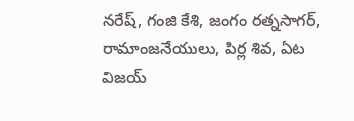నరేష్, గంజి కేశి, జంగం రత్నసాగర్, రామాంజనేయులు, పిర్ల శివ, ఏట విజయ్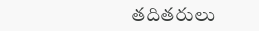తదితరులు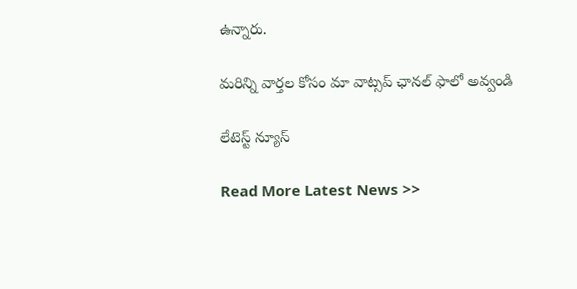ఉన్నారు.

మ‌రిన్ని వార్త‌ల కోసం మా వాట్స‌ప్ ఛాన‌ల్ ఫాలో అవ్వండి

లేటెస్ట్ న్యూస్‌

Read More Latest News >>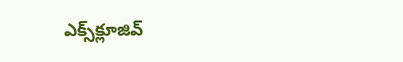ఎక్స్‌క్లూజివ్‌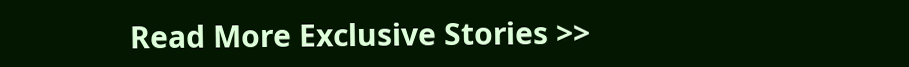Read More Exclusive Stories >>